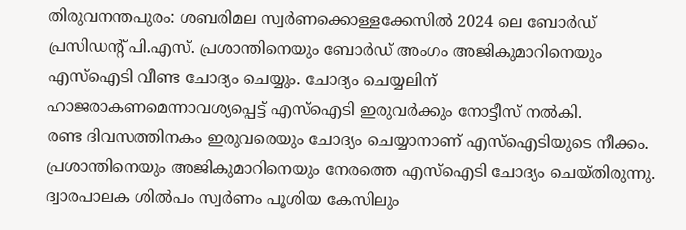തിരുവനന്തപുരം: ശബരിമല സ്വർണക്കൊള്ളക്കേസിൽ 2024 ലെ ബോർഡ് പ്രസിഡന്റ് പി.എസ്. പ്രശാന്തിനെയും ബോർഡ് അംഗം അജികുമാറിനെയും എസ്ഐടി വീണ്ട ചോദ്യം ചെയ്യും. ചോദ്യം ചെയ്യലിന് ഹാജരാകണമെന്നാവശ്യപ്പെട്ട് എസ്ഐടി ഇരുവർക്കും നോട്ടീസ് നൽകി.
രണ്ട ദിവസത്തിനകം ഇരുവരെയും ചോദ്യം ചെയ്യാനാണ് എസ്ഐടിയുടെ നീക്കം.
പ്രശാന്തിനെയും അജികുമാറിനെയും നേരത്തെ എസ്ഐടി ചോദ്യം ചെയ്തിരുന്നു. ദ്വാരപാലക ശിൽപം സ്വർണം പൂശിയ കേസിലും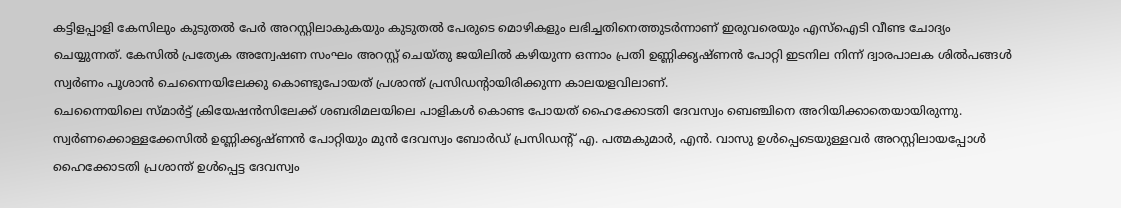കട്ടിളപ്പാളി കേസിലും കുടുതൽ പേർ അറസ്റ്റിലാകുകയും കുടുതൽ പേരുടെ മൊഴികളും ലഭിച്ചതിനെത്തുടർന്നാണ് ഇരുവരെയും എസ്ഐടി വീണ്ട ചോദ്യം ചെയ്യുന്നത്. കേസിൽ പ്രത്യേക അന്വേഷണ സംഘം അറസ്റ്റ് ചെയ്തു ജയിലിൽ കഴിയുന്ന ഒന്നാം പ്രതി ഉണ്ണിക്കൃഷ്ണൻ പോറ്റി ഇടനില നിന്ന് ദ്വാരപാലക ശിൽപങ്ങൾ സ്വർണം പൂശാൻ ചെന്നൈയിലേക്കു കൊണ്ടുപോയത് പ്രശാന്ത് പ്രസിഡന്റായിരിക്കുന്ന കാലയളവിലാണ്.
ചെന്നൈയിലെ സ്മാർട്ട് ക്രിയേഷൻസിലേക്ക് ശബരിമലയിലെ പാളികൾ കൊണ്ട പോയത് ഹൈക്കോടതി ദേവസ്വം ബെഞ്ചിനെ അറിയിക്കാതെയായിരുന്നു. സ്വർണക്കൊള്ളക്കേസിൽ ഉണ്ണിക്കൃഷ്ണൻ പോറ്റിയും മുൻ ദേവസ്വം ബോർഡ് പ്രസിഡന്റ് എ. പത്മകുമാർ, എൻ. വാസു ഉൾപ്പെടെയുള്ളവർ അറസ്റ്റിലായപ്പോൾ ഹൈക്കോടതി പ്രശാന്ത് ഉൾപ്പെട്ട ദേവസ്വം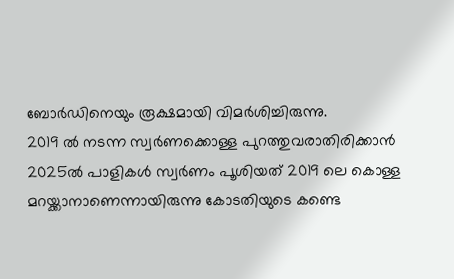ബോർഡിനെയും രൂക്ഷമായി വിമർശിച്ചിരുന്നു.
2019 ൽ നടന്ന സ്വർണക്കൊള്ള പുറത്തുവരാതിരിക്കാൻ 2025ൽ പാളികൾ സ്വർണം പൂശിയത് 2019 ലെ കൊള്ള മറയ്ക്കാനാണെന്നായിരുന്നു കോടതിയുടെ കണ്ടെ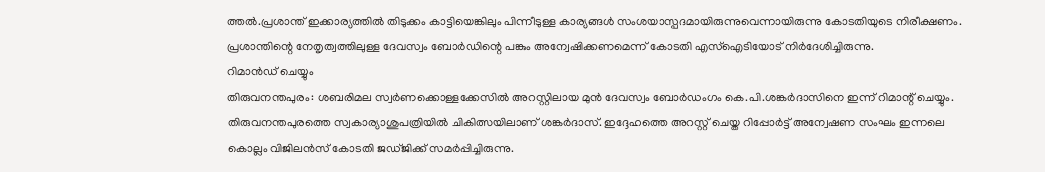ത്തൽ.പ്രശാന്ത് ഇക്കാര്യത്തിൽ തിടുക്കം കാട്ടിയെങ്കിലും പിന്നീടുള്ള കാര്യങ്ങൾ സംശയാസ്പദമായിരുന്നുവെന്നായിരുന്നു കോടതിയുടെ നിരീക്ഷണം. പ്രശാന്തിന്റെ നേതൃത്വത്തിലുള്ള ദേവസ്വം ബോർഡിന്റെ പങ്കും അന്വേഷിക്കണമെന്ന് കോടതി എസ്ഐടിയോട് നിർദേശിച്ചിരുന്നു.
റിമാൻഡ് ചെയ്യും
തിരുവനന്തപുരം: ശബരിമല സ്വർണക്കൊള്ളക്കേസിൽ അറസ്റ്റിലായ മുൻ ദേവസ്വം ബോർഡംഗം കെ.പി.ശങ്കർദാസിനെ ഇന്ന് റിമാന്റ് ചെയ്യും. തിരുവനന്തപുരത്തെ സ്വകാര്യാശുപത്രിയിൽ ചികിത്സയിലാണ് ശങ്കർദാസ്. ഇദ്ദേഹത്തെ അറസ്റ്റ് ചെയ്ത റിപ്പോർട്ട് അന്വേഷണ സംഘം ഇന്നലെ കൊല്ലം വിജിലൻസ് കോടതി ജഡ്ജിക്ക് സമർപ്പിച്ചിരുന്നു.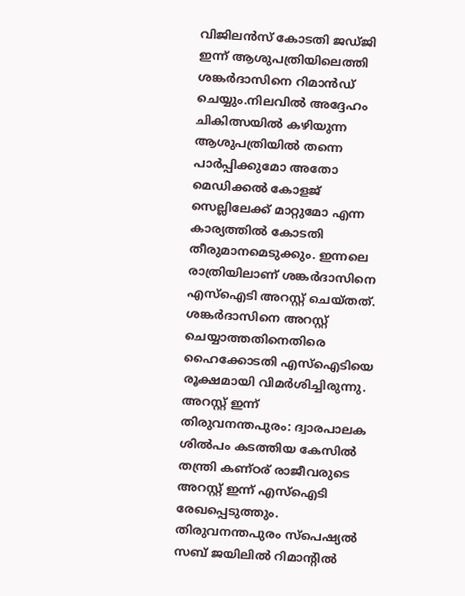വിജിലൻസ് കോടതി ജഡ്ജി ഇന്ന് ആശുപത്രിയിലെത്തി ശങ്കർദാസിനെ റിമാൻഡ് ചെയ്യും.നിലവിൽ അദ്ദേഹം ചികിത്സയിൽ കഴിയുന്ന ആശുപത്രിയിൽ തന്നെ പാർപ്പിക്കുമോ അതോ മെഡിക്കൽ കോളജ് സെല്ലിലേക്ക് മാറ്റുമോ എന്ന കാര്യത്തിൽ കോടതി തീരുമാനമെടുക്കും. ഇന്നലെ രാത്രിയിലാണ് ശങ്കർദാസിനെ എസ്ഐടി അറസ്റ്റ് ചെയ്തത്. ശങ്കർദാസിനെ അറസ്റ്റ് ചെയ്യാത്തതിനെതിരെ ഹൈക്കോടതി എസ്ഐടിയെ രൂക്ഷമായി വിമർശിച്ചിരുന്നു.
അറസ്റ്റ് ഇന്ന്
തിരുവനന്തപുരം: ദ്വാരപാലക ശിൽപം കടത്തിയ കേസിൽ തന്ത്രി കണ്ഠര് രാജീവരുടെ അറസ്റ്റ് ഇന്ന് എസ്ഐടി രേഖപ്പെടുത്തും. തിരുവനന്തപുരം സ്പെഷ്യൽ സബ് ജയിലിൽ റിമാന്റിൽ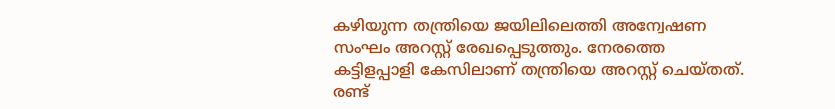കഴിയുന്ന തന്ത്രിയെ ജയിലിലെത്തി അന്വേഷണ സംഘം അറസ്റ്റ് രേഖപ്പെടുത്തും. നേരത്തെ കട്ടിളപ്പാളി കേസിലാണ് തന്ത്രിയെ അറസ്റ്റ് ചെയ്തത്. രണ്ട്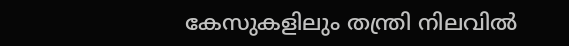കേസുകളിലും തന്ത്രി നിലവിൽ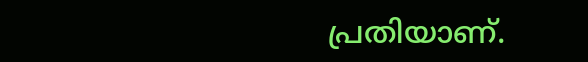പ്രതിയാണ്.